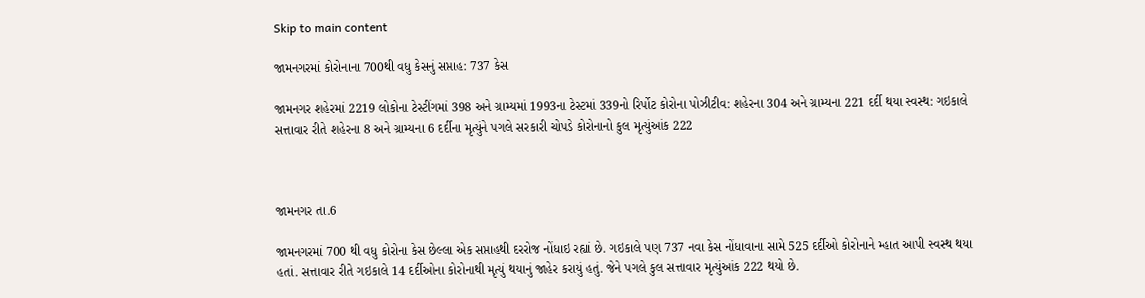Skip to main content

જામનગરમાં કોરોનાના 700થી વધુ કેસનું સપ્તાહ: 737 કેસ

જામનગર શહેરમાં 2219 લોકોના ટેસ્ટીંગમાં 398 અને ગ્રામ્યમાં 1993ના ટેસ્ટમાં 339નો રિર્પોટ કોરોના પોઝીટીવ: શહેરના 304 અને ગ્રામ્યના 221 દર્દી થયા સ્વસ્થ: ગઇકાલે સત્તાવાર રીતે શહેરના 8 અને ગ્રામ્યના 6 દર્દીના મૃત્યુંને પગલે સરકારી ચોપડે કોરોનાનો કુલ મૃત્યુંઆંક 222



જામનગર તા.6

જામનગરમાં 700 થી વધુ કોરોના કેસ છેલ્લા એક સપ્તાહથી દરરોજ નોંધાઇ રહ્યાં છે. ગઇકાલે પણ 737 નવા કેસ નોંધાવાના સામે 525 દર્દીઓ કોરોનાને મ્હાત આપી સ્વસ્થ થયા હતાં. સત્તાવાર રીતે ગઇકાલે 14 દર્દીઓના કોરોનાથી મૃત્યું થયાનું જાહેર કરાયું હતું. જેને પગલે કુલ સત્તાવાર મૃત્યુંઆંક 222 થયો છે.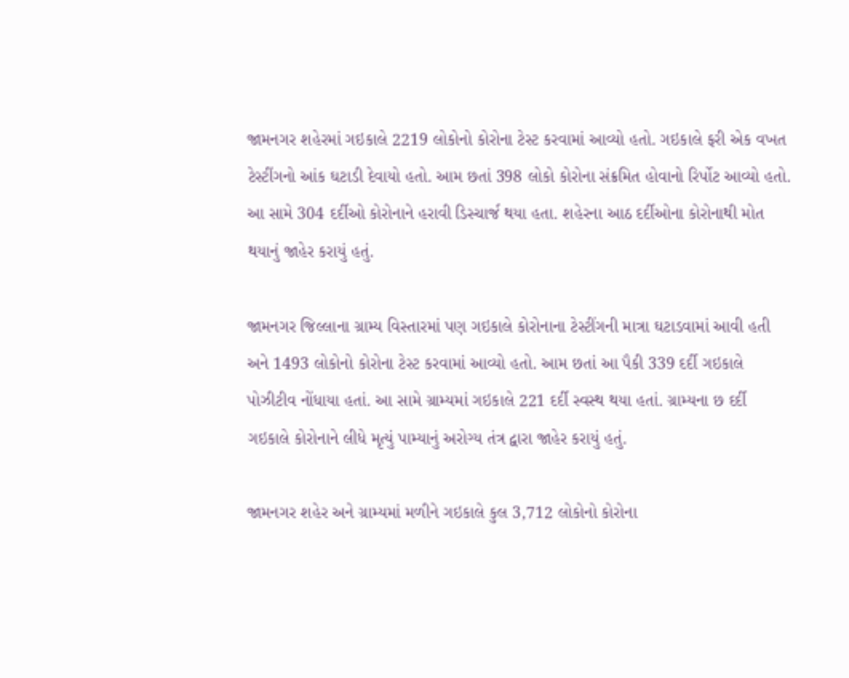જામનગર શહેરમાં ગઇકાલે 2219 લોકોનો કોરોના ટેસ્ટ કરવામાં આવ્યો હતો. ગઇકાલે ફરી એક વખત ટેસ્ટીંગનો આંક ઘટાડી દેવાયો હતો. આમ છતાં 398 લોકો કોરોના સંક્રમિત હોવાનો રિર્પોટ આવ્યો હતો. આ સામે 304 દર્દીઓ કોરોનાને હરાવી ડિસ્ચાર્જ થયા હતા. શહેરના આઠ દર્દીઓના કોરોનાથી મોત થયાનું જાહેર કરાયું હતું.

જામનગર જિલ્લાના ગ્રામ્ય વિસ્તારમાં પણ ગઇકાલે કોરોનાના ટેસ્ટીંગની માત્રા ઘટાડવામાં આવી હતી અને 1493 લોકોનો કોરોના ટેસ્ટ કરવામાં આવ્યો હતો. આમ છતાં આ પૈકી 339 દર્દી ગઇકાલે પોઝીટીવ નોંધાયા હતાં. આ સામે ગ્રામ્યમાં ગઇકાલે 221 દર્દી સ્વસ્થ થયા હતાં. ગ્રામ્યના છ દર્દી ગઇકાલે કોરોનાને લીધે મૃત્યું પામ્યાનું અરોગ્ય તંત્ર દ્વારા જાહેર કરાયું હતું.

જામનગર શહેર અને ગ્રામ્યમાં મળીને ગઇકાલે કુલ 3,712 લોકોનો કોરોના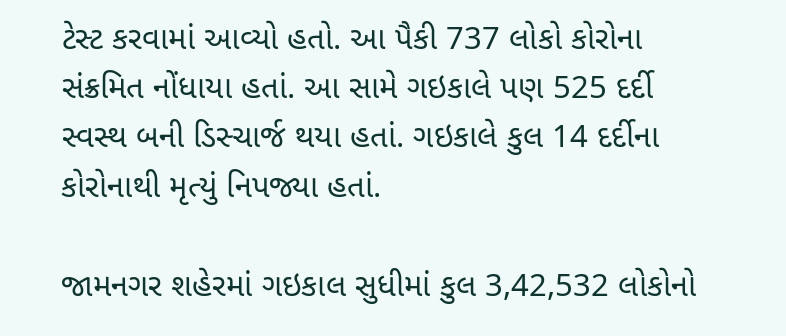ટેસ્ટ કરવામાં આવ્યો હતો. આ પૈકી 737 લોકો કોરોના સંક્રમિત નોંધાયા હતાં. આ સામે ગઇકાલે પણ 525 દર્દી સ્વસ્થ બની ડિસ્ચાર્જ થયા હતાં. ગઇકાલે કુલ 14 દર્દીના કોરોનાથી મૃત્યું નિપજ્યા હતાં.

જામનગર શહેરમાં ગઇકાલ સુધીમાં કુલ 3,42,532 લોકોનો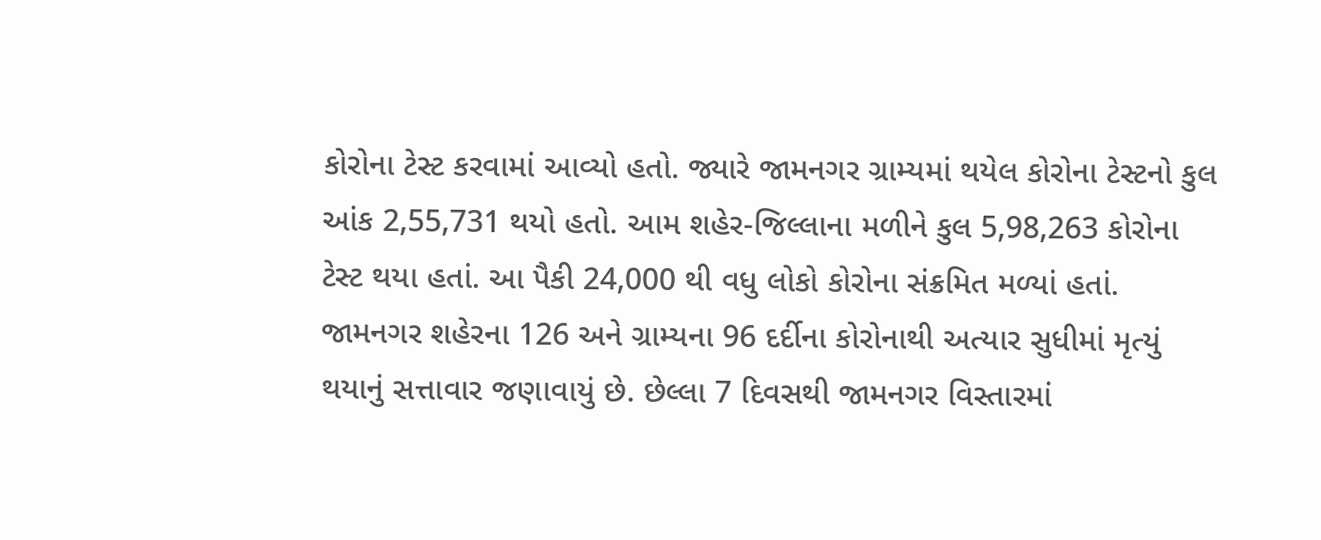કોરોના ટેસ્ટ કરવામાં આવ્યો હતો. જ્યારે જામનગર ગ્રામ્યમાં થયેલ કોરોના ટેસ્ટનો કુલ આંક 2,55,731 થયો હતો. આમ શહેર-જિલ્લાના મળીને કુલ 5,98,263 કોરોના ટેસ્ટ થયા હતાં. આ પૈકી 24,000 થી વધુ લોકો કોરોના સંક્રમિત મળ્યાં હતાં. જામનગર શહેરના 126 અને ગ્રામ્યના 96 દર્દીના કોરોનાથી અત્યાર સુધીમાં મૃત્યું થયાનું સત્તાવાર જણાવાયું છે. છેલ્લા 7 દિવસથી જામનગર વિસ્તારમાં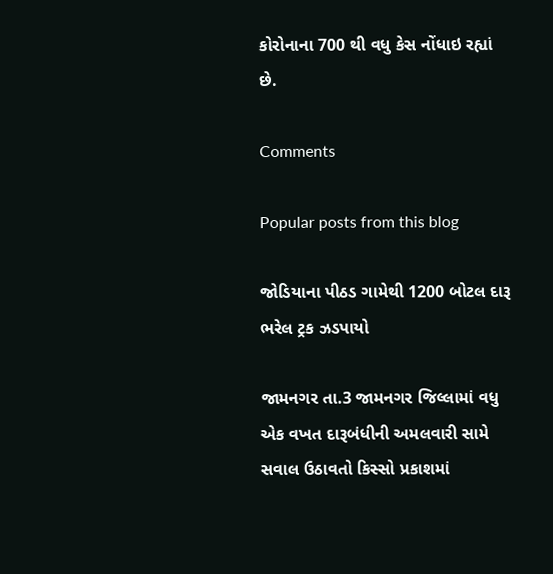કોરોનાના 700 થી વધુ કેસ નોંધાઇ રહ્યાં છે.

Comments

Popular posts from this blog

જોડિયાના પીઠડ ગામેથી 1200 બોટલ દારૂ ભરેલ ટ્રક ઝડપાયો

જામનગર તા.3 જામનગર જિલ્લામાં વધુ એક વખત દારૂબંધીની અમલવારી સામે સવાલ ઉઠાવતો કિસ્સો પ્રકાશમાં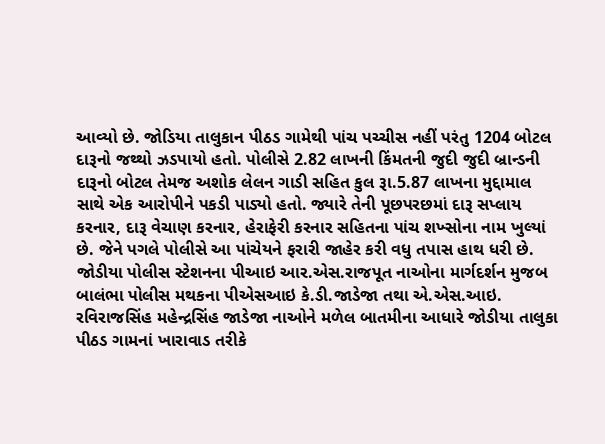આવ્યો છે. જોડિયા તાલુકાન પીઠડ ગામેથી પાંચ પચ્ચીસ નહીં પરંતુ 1204 બોટલ દારૂનો જથ્થો ઝડપાયો હતો. પોલીસે 2.82 લાખની કિંમતની જુદી જુદી બ્રાન્ડની દારૂનો બોટલ તેમજ અશોક લેલન ગાડી સહિત કુલ રૂા.5.87 લાખના મુદ્દામાલ સાથે એક આરોપીને પકડી પાડ્યો હતો. જ્યારે તેની પૂછપરછમાં દારૂ સપ્લાય કરનાર, દારૂ વેચાણ કરનાર, હેરાફેરી કરનાર સહિતના પાંચ શખ્સોના નામ ખુલ્યાં છે. જેને પગલે પોલીસે આ પાંચેયને ફરારી જાહેર કરી વધુ તપાસ હાથ ધરી છે. જોડીયા પોલીસ સ્ટેશનના પીઆઇ આર.એસ.રાજપૂત નાઓના માર્ગદર્શન મુજબ બાલંભા પોલીસ મથકના પીએસઆઇ કે.ડી.જાડેજા તથા એ.એસ.આઇ. રવિરાજસિંહ મહેન્દ્રસિંહ જાડેજા નાઓને મળેલ બાતમીના આધારે જોડીયા તાલુકા પીઠડ ગામનાં ખારાવાડ તરીકે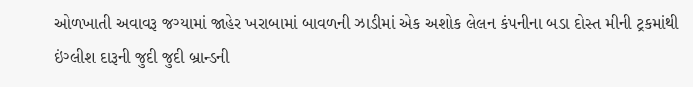ઓળખાતી અવાવરૂ જગ્યામાં જાહેર ખરાબામાં બાવળની ઝાડીમાં એક અશોક લેલન કંપનીના બડા દોસ્ત મીની ટ્રકમાંથી ઇંગ્લીશ દારૂની જુદી જુદી બ્રાન્ડની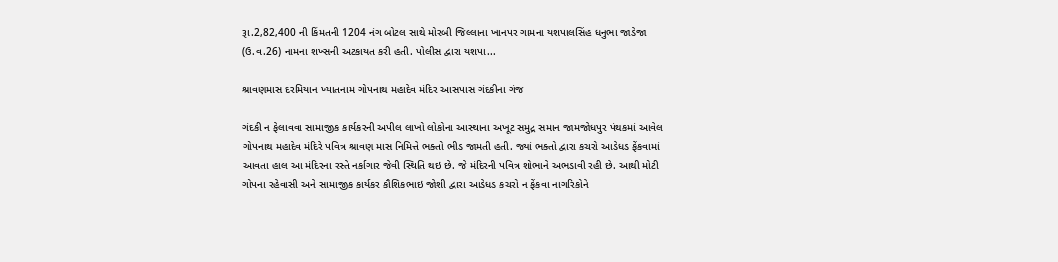રૂા.2,82,400 ની કિંમતની 1204 નંગ બોટલ સાથે મોરબી જિલ્લાના ખાનપર ગામના યશપાલસિંહ ધનુભા જાડેજા (ઉ.વ.26) નામના શખ્સની અટકાયત કરી હતી. પોલીસ દ્વારા યશપા...

શ્રાવણમાસ દરમિયાન ખ્યાતનામ ગોપનાથ મહાદેવ મંદિર આસપાસ ગંદકીના ગંજ

ગંદકી ન ફેલાવવા સામાજીક કાર્યકરની અપીલ લાખો લોકોના આસ્થાના અખૂટ સમુદ્ર સમાન જામજોધપુર પંથકમાં આવેલ ગોપનાથ મહાદેવ મંદિરે પવિત્ર શ્રાવણ માસ નિમિત્તે ભક્તો ભીડ જામતી હતી. જ્યાં ભક્તો દ્વારા કચરો આડેધડ ફેંકવામાં આવતા હાલ આ મંદિરના રસ્તે નર્કાગાર જેવી સ્થિતિ થઇ છે. જે મંદિરની પવિત્ર શોભાને અભડાવી રહી છે. આથી મોટી ગોપના રહેવાસી અને સામાજીક કાર્યકર કૌશિકભાઇ જોશી દ્વારા આડેધડ કચરો ન ફેંકવા નાગરિકોને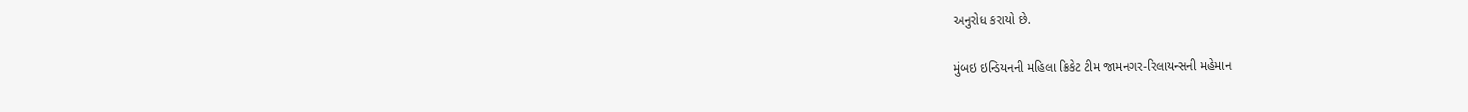અનુરોધ કરાયો છે.

મુંબઇ ઇન્ડિયનની મહિલા ક્રિકેટ ટીમ જામનગર-રિલાયન્સની મહેમાન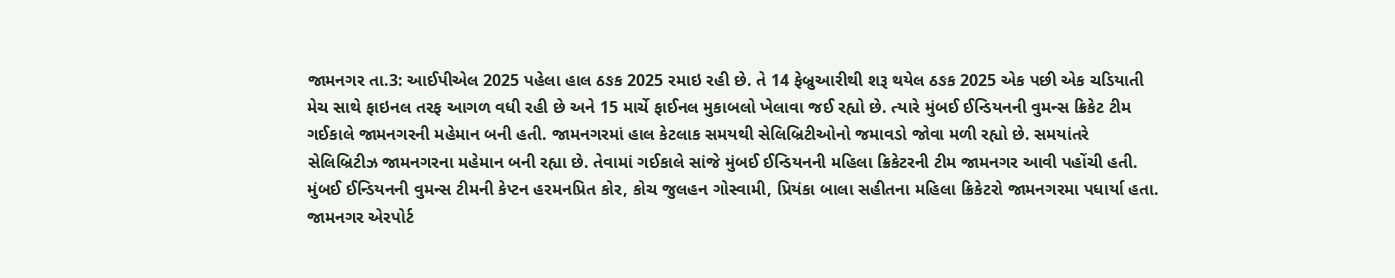જામનગર તા.3: આઈપીએલ 2025 પહેલા હાલ ઠઙક 2025 રમાઇ રહી છે. તે 14 ફેબ્રુઆરીથી શરૂ થયેલ ઠઙક 2025 એક પછી એક ચડિયાતી મેચ સાથે ફાઇનલ તરફ આગળ વધી રહી છે અને 15 માર્ચે ફાઈનલ મુકાબલો ખેલાવા જઈ રહ્યો છે. ત્યારે મુંબઈ ઈન્ડિયનની વુમન્સ ક્રિકેટ ટીમ ગઈકાલે જામનગરની મહેમાન બની હતી. જામનગરમાં હાલ કેટલાક સમયથી સેલિબ્રિટીઓનો જમાવડો જોવા મળી રહ્યો છે. સમયાંતરે સેલિબ્રિટીઝ જામનગરના મહેમાન બની રહ્યા છે. તેવામાં ગઈકાલે સાંજે મુંબઈ ઈન્ડિયનની મહિલા ક્રિકેટરની ટીમ જામનગર આવી પહોંચી હતી. મુંબઈ ઈન્ડિયનની વુમન્સ ટીમની કેપ્ટન હરમનપ્રિત કોર, કોચ જુલહન ગોસ્વામી, પ્રિયંકા બાલા સહીતના મહિલા ક્રિકેટરો જામનગરમા પધાર્યા હતા.  જામનગર એરપોર્ટ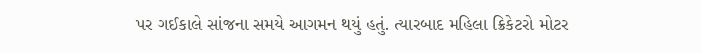પર ગઈકાલે સાંજના સમયે આગમન થયું હતું. ત્યારબાદ મહિલા ક્રિકેટરો મોટર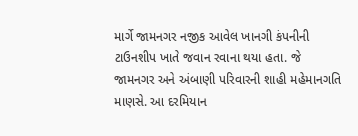માર્ગે જામનગર નજીક આવેલ ખાનગી કંપનીની ટાઉનશીપ ખાતે જવાન રવાના થયા હતા. જે જામનગર અને અંબાણી પરિવારની શાહી મહેમાનગતિ માણસે. આ દરમિયાન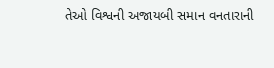તેઓ વિશ્વની અજાયબી સમાન વનતારાની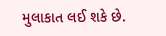મુલાકાત લઈ શકે છે.